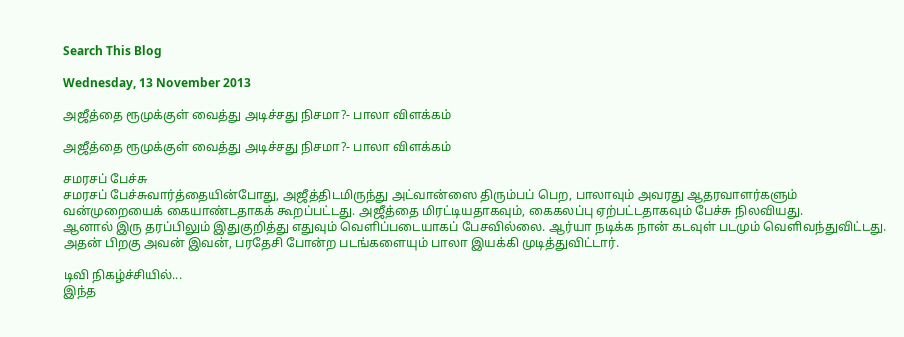Search This Blog

Wednesday, 13 November 2013

அஜீத்தை ரூமுக்குள் வைத்து அடிச்சது நிசமா?- பாலா விளக்கம்

அஜீத்தை ரூமுக்குள் வைத்து அடிச்சது நிசமா?- பாலா விளக்கம்

சமரசப் பேச்சு
சமரசப் பேச்சுவார்த்தையின்போது, அஜீத்திடமிருந்து அட்வான்ஸை திரும்பப் பெற, பாலாவும் அவரது ஆதரவாளர்களும் வன்முறையைக் கையாண்டதாகக் கூறப்பட்டது. அஜீத்தை மிரட்டியதாகவும், கைகலப்பு ஏற்பட்டதாகவும் பேச்சு நிலவியது.
ஆனால் இரு தரப்பிலும் இதுகுறித்து எதுவும் வெளிப்படையாகப் பேசவில்லை. ஆர்யா நடிக்க நான் கடவுள் படமும் வெளிவந்துவிட்டது. அதன் பிறகு அவன் இவன், பரதேசி போன்ற படங்களையும் பாலா இயக்கி முடித்துவிட்டார்.

டிவி நிகழ்ச்சியில்...
இந்த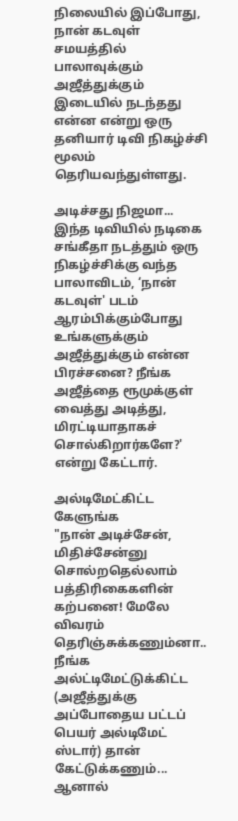நிலையில் இப்போது, நான் கடவுள் சமயத்தில் பாலாவுக்கும் அஜீத்துக்கும் இடையில் நடந்தது என்ன என்று ஒரு தனியார் டிவி நிகழ்ச்சி மூலம் தெரியவந்துள்ளது.

அடிச்சது நிஜமா...
இந்த டிவியில் நடிகை சங்கீதா நடத்தும் ஒரு நிகழ்ச்சிக்கு வந்த பாலாவிடம், ‘நான் கடவுள்' படம் ஆரம்பிக்கும்போது உங்களுக்கும் அஜீத்துக்கும் என்ன பிரச்சனை? நீங்க அஜீத்தை ரூமுக்குள் வைத்து அடித்து, மிரட்டியாதாகச் சொல்கிறார்களே?' என்று கேட்டார்.

அல்டிமேட்கிட்ட கேளுங்க
"நான் அடிச்சேன், மிதிச்சேன்னு சொல்றதெல்லாம் பத்திரிகைகளின் கற்பனை! மேலே விவரம் தெரிஞ்சுக்கணும்னா.. நீங்க அல்ட்டிமேட்டுக்கிட்ட (அஜீத்துக்கு அப்போதைய பட்டப் பெயர் அல்டிமேட் ஸ்டார்) தான் கேட்டுக்கணும்... ஆனால்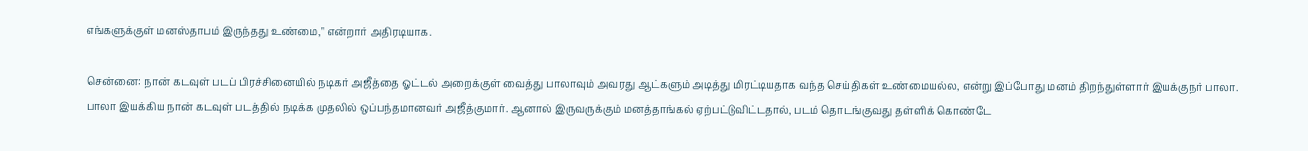எங்களுக்குள் மனஸ்தாபம் இருந்தது உண்மை," என்றார் அதிரடியாக.

சென்னை: நான் கடவுள் படப் பிரச்சினையில் நடிகர் அஜீத்தை ஓட்டல் அறைக்குள் வைத்து பாலாவும் அவரது ஆட்களும் அடித்து மிரட்டியதாக வந்த செய்திகள் உண்மையல்ல, என்று இப்போது மனம் திறந்துள்ளார் இயக்குநர் பாலா.
பாலா இயக்கிய நான் கடவுள் படத்தில் நடிக்க முதலில் ஒப்பந்தமானவர் அஜீத்குமார். ஆனால் இருவருக்கும் மனத்தாங்கல் ஏற்பட்டுவிட்டதால், படம் தொடங்குவது தள்ளிக் கொண்டே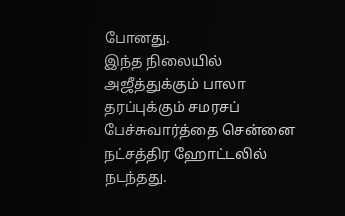போனது.
இந்த நிலையில் அஜீத்துக்கும் பாலா தரப்புக்கும் சமரசப் பேச்சுவார்த்தை சென்னை நட்சத்திர ஹோட்டலில் நடந்தது.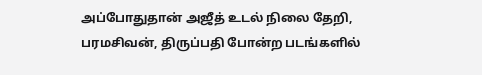அப்போதுதான் அஜீத் உடல் நிலை தேறி, பரமசிவன், திருப்பதி போன்ற படங்களில்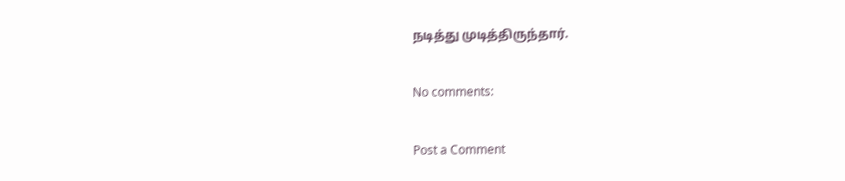நடித்து முடித்திருந்தார்.

No comments:

Post a Comment